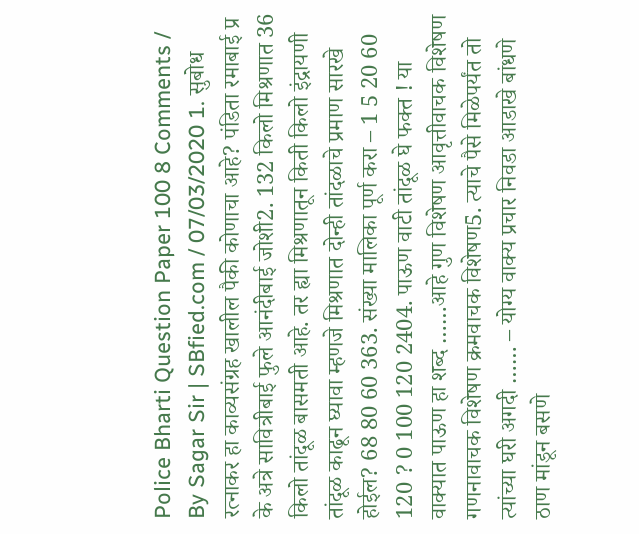Police Bharti Question Paper 100 8 Comments / By Sagar Sir | SBfied.com / 07/03/2020 1. सुबोध रत्नाकर हा काव्यसंग्रह खालील पैकी कोणाचा आहे? पंडिता रमाबाई प्र के अत्रे सावित्रीबाई फुले आनंदीबाई जोशी2. 132 किलो मिश्रणात 36 किलो तांदूळ बासमती आहे. तर ह्या मिश्रणातून किती किलो इंद्रायणी तांदूळ काढून घ्यावा म्हणजे मिश्रणात दोन्ही तांदळाचे प्रमाण सारखे होईल? 68 80 60 363. संख्या मालिका पूर्ण करा – 1 5 20 60 120 ? 0 100 120 2404. पाऊण वाटी तांदूळ घे फक्त ! या वाक्यात पाऊण हा शब्द ……आहे गुण विशेषण आवृत्तीवाचक विशेषण गणनावाचक विशेषण क्रमवाचक विशेषण5. त्याचे पैसे मिळेपर्यंत तो त्यांच्या घरी अगदी …… – योग्य वाक्य प्रचार निवडा आडाखे बांधणे ठाण मांडून बसणे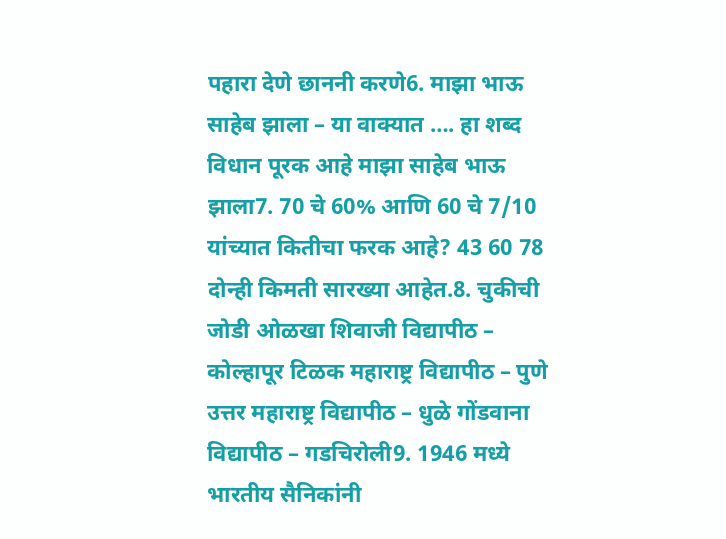पहारा देणे छाननी करणे6. माझा भाऊ साहेब झाला – या वाक्यात …. हा शब्द विधान पूरक आहे माझा साहेब भाऊ झाला7. 70 चे 60% आणि 60 चे 7/10 यांच्यात कितीचा फरक आहे? 43 60 78 दोन्ही किमती सारख्या आहेत.8. चुकीची जोडी ओळखा शिवाजी विद्यापीठ – कोल्हापूर टिळक महाराष्ट्र विद्यापीठ – पुणे उत्तर महाराष्ट्र विद्यापीठ – धुळे गोंडवाना विद्यापीठ – गडचिरोली9. 1946 मध्ये भारतीय सैनिकांनी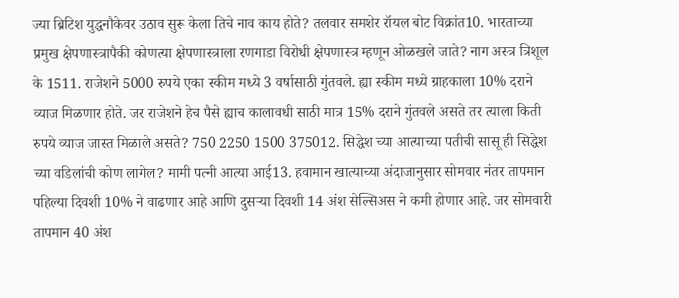ज्या ब्रिटिश युद्धनौकेवर उठाव सुरू केला तिचे नाव काय होते? तलवार समशेर रॉयल बोट विक्रांत10. भारताच्या प्रमुख क्षेपणास्त्रापैकी कोणत्या क्षेपणास्त्राला रणगाडा विरोधी क्षेपणास्त्र म्हणून ओळखले जाते? नाग अस्त्र त्रिशूल के 1511. राजेशने 5000 रुपये एका स्कीम मध्ये 3 वर्षासाठी गुंतवले. ह्या स्कीम मध्ये ग्राहकाला 10% दराने व्याज मिळणार होते. जर राजेशने हेच पैसे ह्याच कालावधी साठी मात्र 15% दराने गुंतवले असते तर त्याला किती रुपये व्याज जास्त मिळाले असते? 750 2250 1500 375012. सिद्धेश च्या आत्याच्या पतीची सासू ही सिद्धेश च्या वडिलांची कोण लागेल? मामी पत्नी आत्या आई13. हवामान खात्याच्या अंदाजानुसार सोमवार नंतर तापमान पहिल्या दिवशी 10% ने वाढणार आहे आणि दुसऱ्या दिवशी 14 अंश सेल्सिअस ने कमी होणार आहे. जर सोमवारी तापमान 40 अंश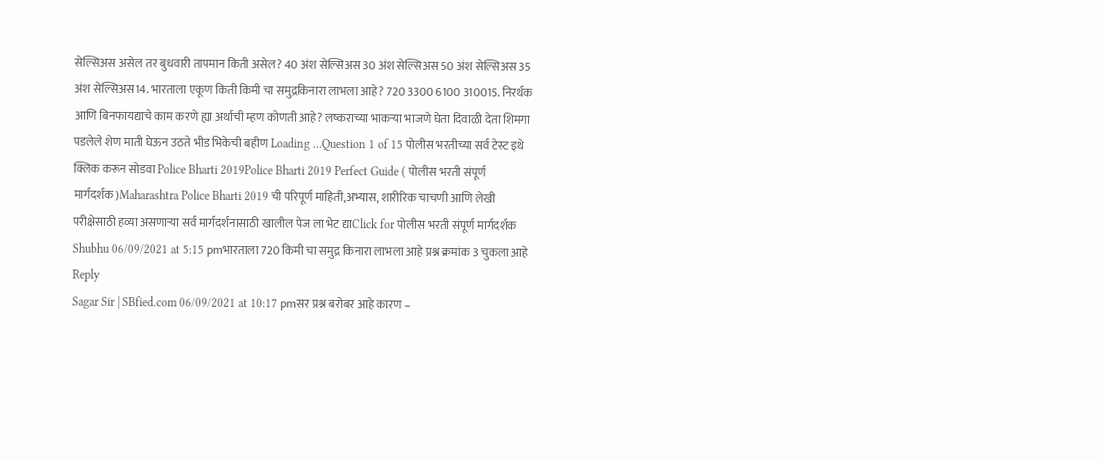सेल्सिअस असेल तर बुधवारी तापमान किती असेल? 40 अंश सेल्सिअस 30 अंश सेल्सिअस 50 अंश सेल्सिअस 35 अंश सेल्सिअस14. भारताला एकूण किती किमी चा समुद्रकिनारा लाभला आहे? 720 3300 6100 310015. निरर्थक आणि बिनफायद्याचे काम करणे ह्या अर्थाची म्हण कोणती आहे? लष्कराच्या भाकऱ्या भाजणे घेता दिवाळी देता शिमगा पडलेले शेण माती घेऊन उठते भीड भिकेची बहीण Loading …Question 1 of 15 पोलीस भरतीच्या सर्व टेस्ट इथे क्लिक करून सोडवा Police Bharti 2019Police Bharti 2019 Perfect Guide ( पोलीस भरती संपूर्ण मार्गदर्शक)Maharashtra Police Bharti 2019 ची परिपूर्ण माहिती,अभ्यास, शारीरिक चाचणी आणि लेखी परीक्षेसाठी हव्या असणाऱ्या सर्व मार्गदर्शनासाठी खालील पेज ला भेट द्याClick for पोलीस भरती संपूर्ण मार्गदर्शक
Shubhu 06/09/2021 at 5:15 pmभारताला 720 किमी चा समुद्र किनारा लाभला आहे प्रश्न क्रमांक 3 चुकला आहे Reply
Sagar Sir | SBfied.com 06/09/2021 at 10:17 pmसर प्रश्न बरोबर आहे कारण –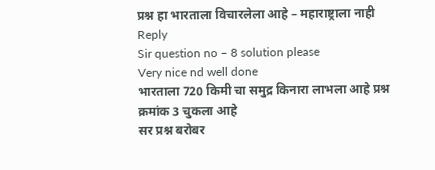प्रश्न हा भारताला विचारलेला आहे – महाराष्ट्राला नाही Reply
Sir question no – 8 solution please
Very nice nd well done
भारताला 720 किमी चा समुद्र किनारा लाभला आहे प्रश्न क्रमांक 3 चुकला आहे
सर प्रश्न बरोबर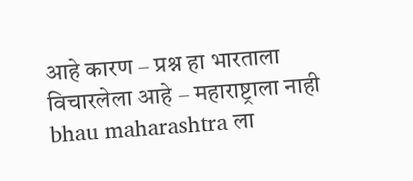आहे कारण – प्रश्न हा भारताला विचारलेला आहे – महाराष्ट्राला नाही
bhau maharashtra ला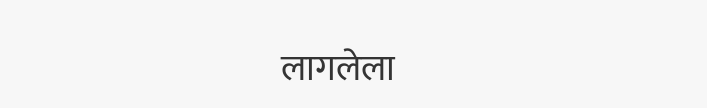लागलेला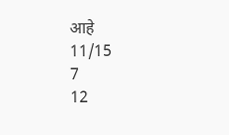आहे
11/15
7
12